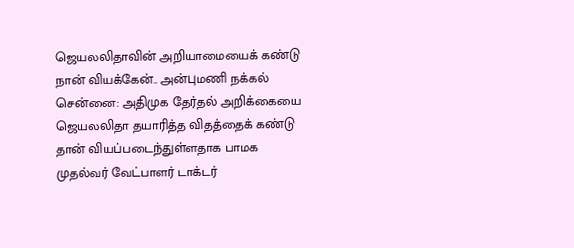ஜெயலலிதாவின் அறியாமையைக் கண்டு நான் வியக்கேன்.. அன்புமணி நக்கல்
சென்னை: அதிமுக தேர்தல் அறிக்கையை ஜெயலலிதா தயாரித்த விதத்தைக் கண்டு தான் வியப்படைந்துள்ளதாக பாமக முதல்வர் வேட்பாளர் டாக்டர்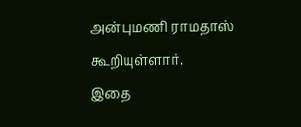அன்புமணி ராமதாஸ் கூறியுள்ளார்.
இதை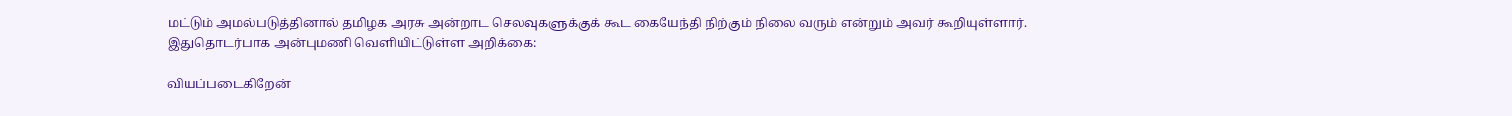மட்டும் அமல்படுத்தினால் தமிழக அரசு அன்றாட செலவுகளுக்குக் கூட கையேந்தி நிற்கும் நிலை வரும் என்றும் அவர் கூறியுள்ளார்.
இதுதொடர்பாக அன்புமணி வெளியிட்டுள்ள அறிக்கை:

வியப்படைகிறேன்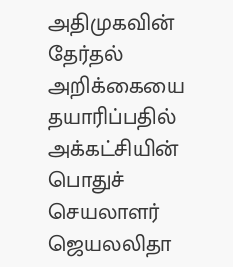அதிமுகவின் தேர்தல் அறிக்கையை தயாரிப்பதில் அக்கட்சியின் பொதுச் செயலாளர் ஜெயலலிதா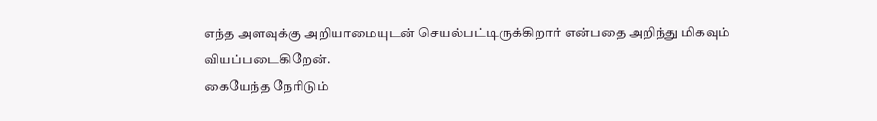எந்த அளவுக்கு அறியாமையுடன் செயல்பட்டிருக்கிறார் என்பதை அறிந்து மிகவும் வியப்படைகிறேன்.
கையேந்த நேரிடும்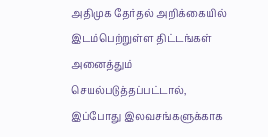அதிமுக தேர்தல் அறிக்கையில் இடம்பெற்றுள்ள திட்டங்கள் அனைத்தும் செயல்படுத்தப்பட்டால், இப்போது இலவசங்களுக்காக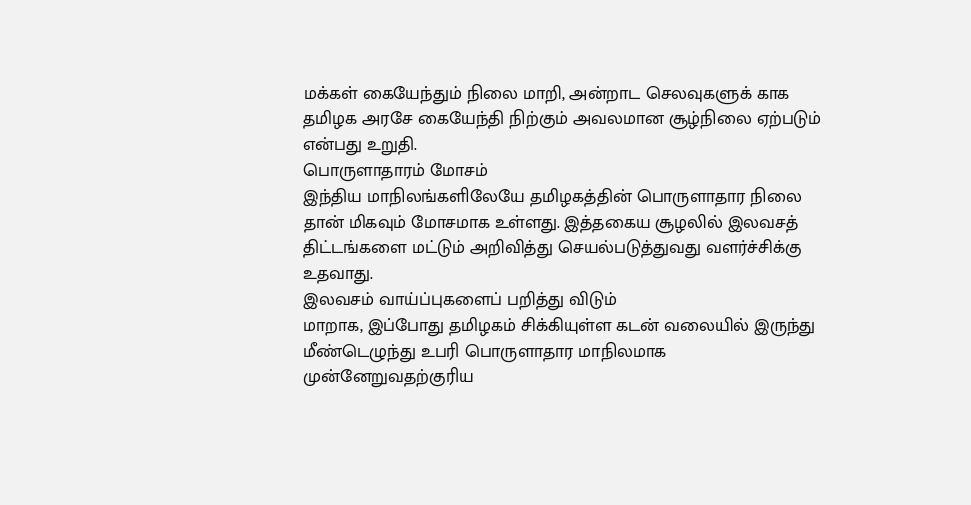மக்கள் கையேந்தும் நிலை மாறி, அன்றாட செலவுகளுக் காக தமிழக அரசே கையேந்தி நிற்கும் அவலமான சூழ்நிலை ஏற்படும் என்பது உறுதி.
பொருளாதாரம் மோசம்
இந்திய மாநிலங்களிலேயே தமிழகத்தின் பொருளாதார நிலை தான் மிகவும் மோசமாக உள்ளது. இத்தகைய சூழலில் இலவசத் திட்டங்களை மட்டும் அறிவித்து செயல்படுத்துவது வளர்ச்சிக்கு உதவாது.
இலவசம் வாய்ப்புகளைப் பறித்து விடும்
மாறாக, இப்போது தமிழகம் சிக்கியுள்ள கடன் வலையில் இருந்து மீண்டெழுந்து உபரி பொருளாதார மாநிலமாக முன்னேறுவதற்குரிய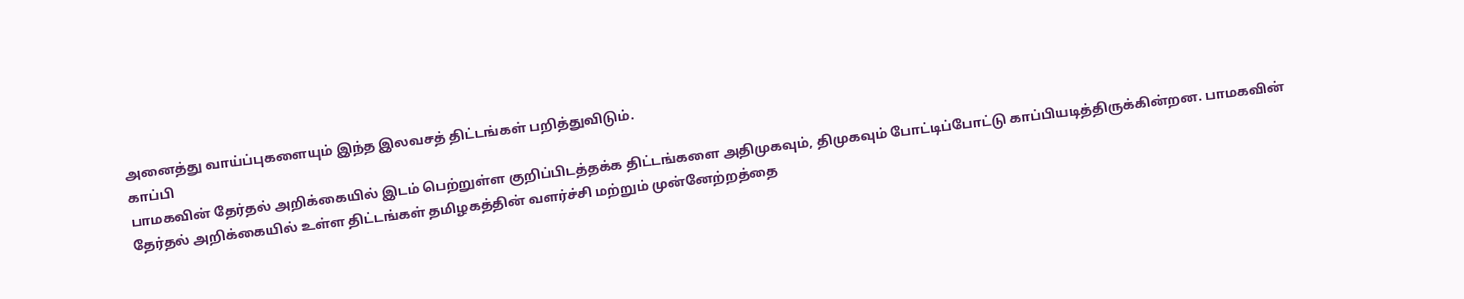அனைத்து வாய்ப்புகளையும் இந்த இலவசத் திட்டங்கள் பறித்துவிடும்.
காப்பி
பாமகவின் தேர்தல் அறிக்கையில் இடம் பெற்றுள்ள குறிப்பிடத்தக்க திட்டங்களை அதிமுகவும், திமுகவும் போட்டிப்போட்டு காப்பியடித்திருக்கின்றன. பாமகவின் தேர்தல் அறிக்கையில் உள்ள திட்டங்கள் தமிழகத்தின் வளர்ச்சி மற்றும் முன்னேற்றத்தை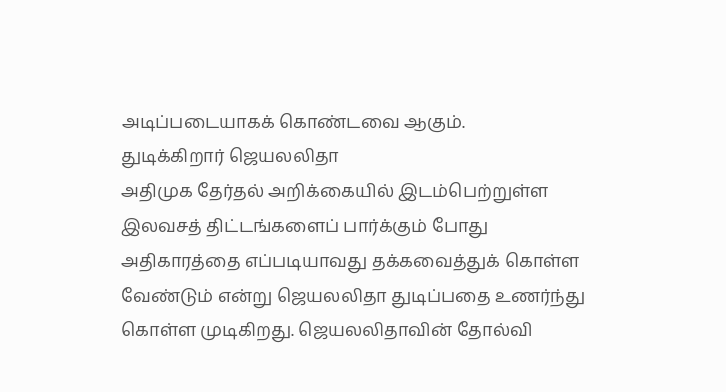அடிப்படையாகக் கொண்டவை ஆகும்.
துடிக்கிறார் ஜெயலலிதா
அதிமுக தேர்தல் அறிக்கையில் இடம்பெற்றுள்ள இலவசத் திட்டங்களைப் பார்க்கும் போது அதிகாரத்தை எப்படியாவது தக்கவைத்துக் கொள்ள வேண்டும் என்று ஜெயலலிதா துடிப்பதை உணர்ந்து கொள்ள முடிகிறது. ஜெயலலிதாவின் தோல்வி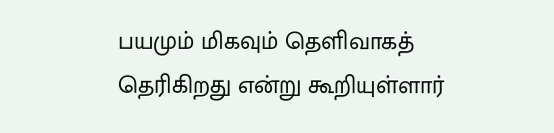பயமும் மிகவும் தெளிவாகத் தெரிகிறது என்று கூறியுள்ளார்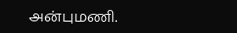அன்புமணி.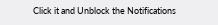Click it and Unblock the Notifications